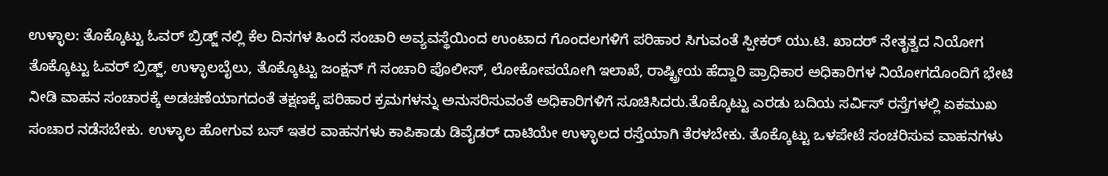ಉಳ್ಳಾಲ: ತೊಕ್ಕೊಟ್ಟು ಓವರ್‌ ಬ್ರಿಡ್ಜ್‌ ನಲ್ಲಿ ಕೆಲ ದಿನಗಳ ಹಿಂದೆ ಸಂಚಾರಿ ಅವ್ಯವಸ್ಥೆಯಿಂದ ಉಂಟಾದ ಗೊಂದಲಗಳಿಗೆ ಪರಿಹಾರ ಸಿಗುವಂತೆ ಸ್ಪೀಕರ್‌ ಯು.ಟಿ. ಖಾದರ್‌ ನೇತೃತ್ವದ ನಿಯೋಗ ತೊಕ್ಕೊಟ್ಟು ಓವರ್‌ ಬ್ರಿಡ್ಜ್‌, ಉಳ್ಳಾಲಬೈಲು, ತೊಕ್ಕೊಟ್ಟು ಜಂಕ್ಷನ್‌ ಗೆ ಸಂಚಾರಿ ಪೊಲೀಸ್‌, ಲೋಕೋಪಯೋಗಿ ಇಲಾಖೆ, ರಾಷ್ಟ್ರೀಯ ಹೆದ್ದಾರಿ ಪ್ರಾಧಿಕಾರ ಅಧಿಕಾರಿಗಳ ನಿಯೋಗದೊಂದಿಗೆ ಭೇಟಿ ನೀಡಿ ವಾಹನ ಸಂಚಾರಕ್ಕೆ ಅಡಚಣೆಯಾಗದಂತೆ ತಕ್ಷಣಕ್ಕೆ ಪರಿಹಾರ ಕ್ರಮಗಳನ್ನು ಅನುಸರಿಸುವಂತೆ ಅಧಿಕಾರಿಗಳಿಗೆ ಸೂಚಿಸಿದರು.ತೊಕ್ಕೊಟ್ಟು ಎರಡು ಬದಿಯ ಸರ್ವಿಸ್‌ ರಸ್ತೆಗಳಲ್ಲಿ ಏಕಮುಖ ಸಂಚಾರ ನಡೆಸಬೇಕು. ಉಳ್ಳಾಲ ಹೋಗುವ ಬಸ್‌ ಇತರ ವಾಹನಗಳು ಕಾಪಿಕಾಡು ಡಿವೈಡರ್‌ ದಾಟಿಯೇ ಉಳ್ಳಾಲದ ರಸ್ತೆಯಾಗಿ ತೆರಳಬೇಕು. ತೊಕ್ಕೊಟ್ಟು ಒಳಪೇಟೆ ಸಂಚರಿಸುವ ವಾಹನಗಳು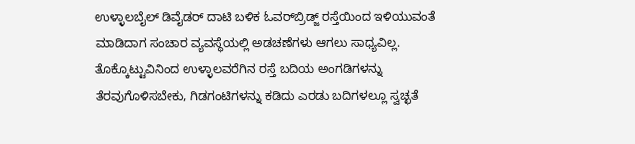ಉಳ್ಳಾಲಬೈಲ್‌ ಡಿವೈಡರ್‌ ದಾಟಿ ಬಳಿಕ ಓವರ್‌ಬ್ರಿಡ್ಜ್‌ ರಸ್ತೆಯಿಂದ ಇಳಿಯುವಂತೆ ಮಾಡಿದಾಗ ಸಂಚಾರ ವ್ಯವಸ್ಥೆಯಲ್ಲಿ ಅಡಚಣೆಗಳು ಆಗಲು ಸಾಧ್ಯವಿಲ್ಲ. ತೊಕ್ಕೊಟ್ಟುವಿನಿಂದ ಉಳ್ಳಾಲವರೆಗಿನ ರಸ್ತೆ ಬದಿಯ ಅಂಗಡಿಗಳನ್ನು ತೆರವುಗೊಳಿಸಬೇಕು, ಗಿಡಗಂಟಿಗಳನ್ನು ಕಡಿದು ಎರಡು ಬದಿಗಳಲ್ಲೂ ಸ್ವಚ್ಛತೆ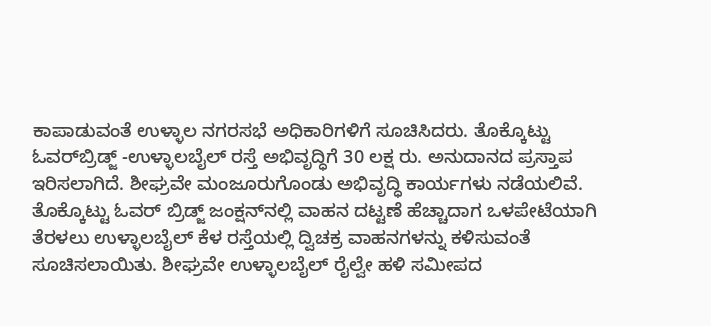ಕಾಪಾಡುವಂತೆ ಉಳ್ಳಾಲ ನಗರಸಭೆ ಅಧಿಕಾರಿಗಳಿಗೆ ಸೂಚಿಸಿದರು. ತೊಕ್ಕೊಟ್ಟು ಓವರ್‌ಬ್ರಿಡ್ಜ್‌ -ಉಳ್ಳಾಲಬೈಲ್‌ ರಸ್ತೆ ಅಭಿವೃದ್ಧಿಗೆ 30 ಲಕ್ಷ ರು. ಅನುದಾನದ ಪ್ರಸ್ತಾಪ ಇರಿಸಲಾಗಿದೆ. ಶೀಘ್ರವೇ ಮಂಜೂರುಗೊಂಡು ಅಭಿವೃದ್ಧಿ ಕಾರ್ಯಗಳು ನಡೆಯಲಿವೆ. ತೊಕ್ಕೊಟ್ಟು ಓವರ್‌ ಬ್ರಿಡ್ಜ್‌ ಜಂಕ್ಷನ್‌ನಲ್ಲಿ ವಾಹನ ದಟ್ಟಣೆ ಹೆಚ್ಚಾದಾಗ ಒಳಪೇಟೆಯಾಗಿ ತೆರಳಲು ಉಳ್ಳಾಲಬೈಲ್‌ ಕೆಳ ರಸ್ತೆಯಲ್ಲಿ ದ್ವಿಚಕ್ರ ವಾಹನಗಳನ್ನು ಕಳಿಸುವಂತೆ ಸೂಚಿಸಲಾಯಿತು. ಶೀಘ್ರವೇ ಉಳ್ಳಾಲಬೈಲ್‌ ರೈಲ್ವೇ ಹಳಿ ಸಮೀಪದ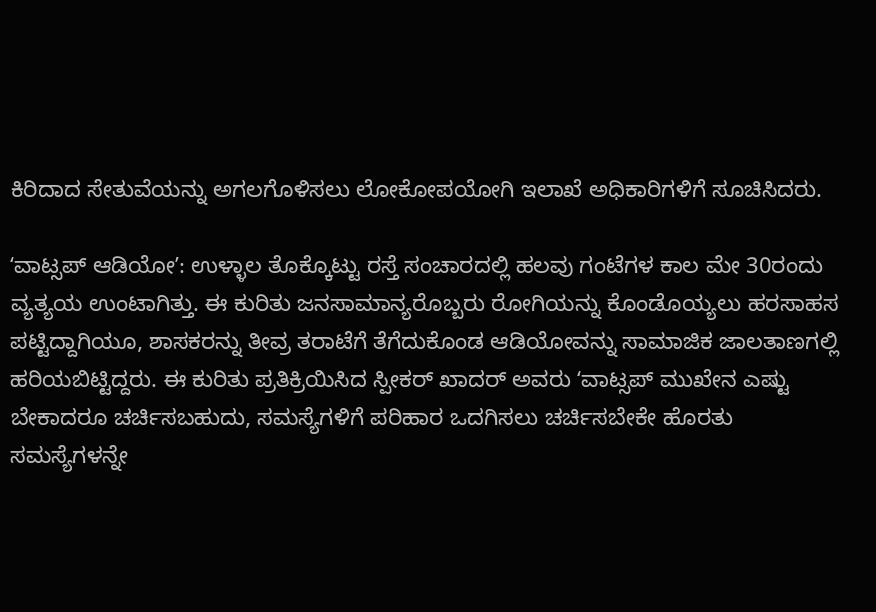ಕಿರಿದಾದ ಸೇತುವೆಯನ್ನು ಅಗಲಗೊಳಿಸಲು ಲೋಕೋಪಯೋಗಿ ಇಲಾಖೆ ಅಧಿಕಾರಿಗಳಿಗೆ ಸೂಚಿಸಿದರು.

ʻವಾಟ್ಸಪ್‌ ಆಡಿಯೋʼ: ಉಳ್ಳಾಲ ತೊಕ್ಕೊಟ್ಟು ರಸ್ತೆ ಸಂಚಾರದಲ್ಲಿ ಹಲವು ಗಂಟೆಗಳ ಕಾಲ ಮೇ 30ರಂದು ವ್ಯತ್ಯಯ ಉಂಟಾಗಿತ್ತು. ಈ ಕುರಿತು ಜನಸಾಮಾನ್ಯರೊಬ್ಬರು ರೋಗಿಯನ್ನು ಕೊಂಡೊಯ್ಯಲು ಹರಸಾಹಸ ಪಟ್ಟಿದ್ದಾಗಿಯೂ, ಶಾಸಕರನ್ನು ತೀವ್ರ ತರಾಟೆಗೆ ತೆಗೆದುಕೊಂಡ ಆಡಿಯೋವನ್ನು ಸಾಮಾಜಿಕ ಜಾಲತಾಣಗಲ್ಲಿ ಹರಿಯಬಿಟ್ಟಿದ್ದರು. ಈ ಕುರಿತು ಪ್ರತಿಕ್ರಿಯಿಸಿದ ಸ್ಪೀಕರ್‌ ಖಾದರ್‌ ಅವರು ʻವಾಟ್ಸಪ್‌ ಮುಖೇನ ಎಷ್ಟು ಬೇಕಾದರೂ ಚರ್ಚಿಸಬಹುದು, ಸಮಸ್ಯೆಗಳಿಗೆ ಪರಿಹಾರ ಒದಗಿಸಲು ಚರ್ಚಿಸಬೇಕೇ ಹೊರತು ಸಮಸ್ಯೆಗಳನ್ನೇ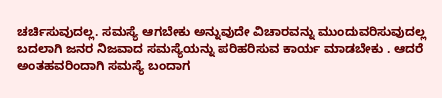ಚರ್ಚಿಸುವುದಲ್ಲ. ಸಮಸ್ಯೆ ಆಗಬೇಕು ಅನ್ನುವುದೇ ವಿಚಾರವನ್ನು ಮುಂದುವರಿಸುವುದಲ್ಲ ಬದಲಾಗಿ ಜನರ ನಿಜವಾದ ಸಮಸ್ಯೆಯನ್ನು ಪರಿಹರಿಸುವ ಕಾರ್ಯ ಮಾಡಬೇಕು . ಆದರೆ ಅಂತಹವರಿಂದಾಗಿ ಸಮಸ್ಯೆ ಬಂದಾಗ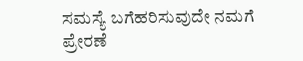ಸಮಸ್ಯೆ ಬಗೆಹರಿಸುವುದೇ ನಮಗೆ ಪ್ರೇರಣೆ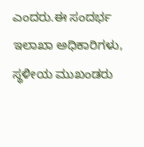ಎಂದರು.ಈ ಸಂದರ್ಭ ಇಲಾಖಾ ಅಧಿಕಾರಿಗಳು, ಸ್ಥಳೀಯ ಮುಖಂಡರು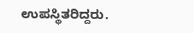ಉಪಸ್ಥಿತರಿದ್ದರು.